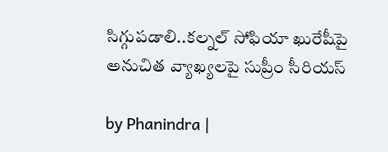సిగ్గుపడాలి..కల్నల్ సోఫియా ఖురేషీపై అనుచిత వ్యాఖ్యలపై సుప్రీం సీరియస్

by Phanindra |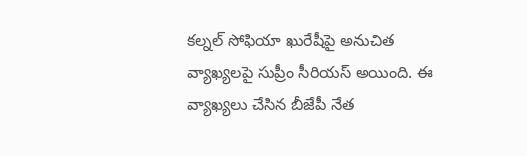కల్నల్ సోఫియా ఖురేషీపై అనుచిత వ్యాఖ్యలపై సుప్రీం సీరియస్ అయింది. ఈ వ్యాఖ్యలు చేసిన బీజేపీ నేత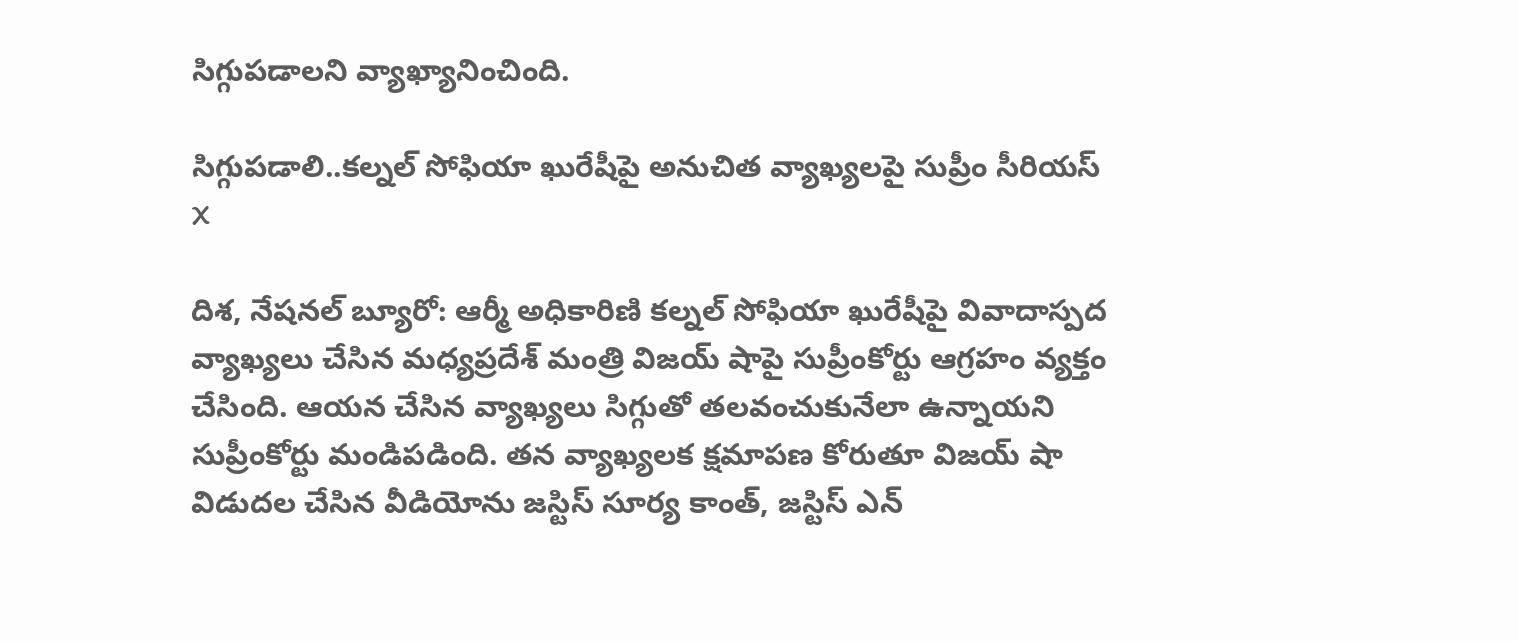సిగ్గుపడాలని వ్యాఖ్యానించింది.

సిగ్గుపడాలి..కల్నల్ సోఫియా ఖురేషీపై అనుచిత వ్యాఖ్యలపై సుప్రీం సీరియస్
X

దిశ, నేషనల్ బ్యూరో: ఆర్మీ అధికారిణి కల్నల్ సోఫియా ఖురేషీపై వివాదాస్పద వ్యాఖ్యలు చేసిన మధ్యప్రదేశ్ మంత్రి విజయ్ షాపై సుప్రీంకోర్టు ఆగ్రహం వ్యక్తం చేసింది. ఆయన చేసిన వ్యాఖ్యలు సిగ్గుతో తలవంచుకునేలా ఉన్నాయని సుప్రీంకోర్టు మండిపడింది. తన వ్యాఖ్యలక క్షమాపణ కోరుతూ విజయ్ షా విడుదల చేసిన వీడియోను జస్టిస్ సూర్య కాంత్, జస్టిస్ ఎన్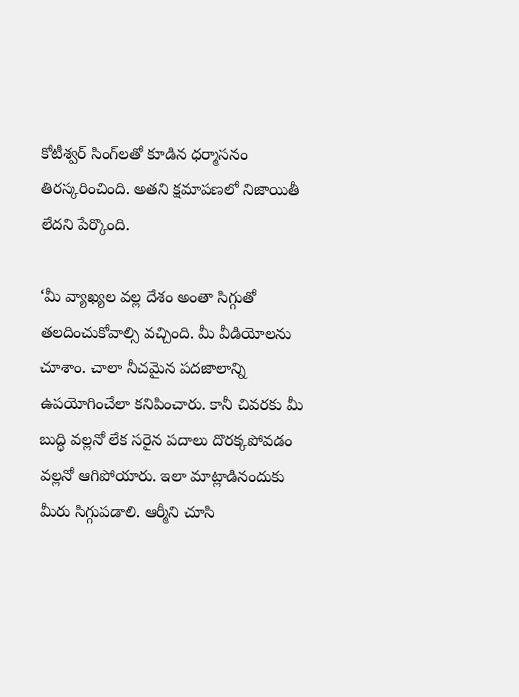కోటీశ్వర్ సింగ్‌లతో కూడిన ధర్మాసనం తిరస్కరించింది. అతని క్షమాపణలో నిజాయితీ లేదని పేర్కొంది.

‘మీ వ్యాఖ్యల వల్ల దేశం అంతా సిగ్గుతో తలదించుకోవాల్సి వచ్చింది. మీ వీడియోలను చూశాం. చాలా నీచమైన పదజాలాన్ని ఉపయోగించేలా కనిపించారు. కానీ చివరకు మీ బుద్ధి వల్లనో లేక సరైన పదాలు దొరక్కపోవడం వల్లనో ఆగిపోయారు. ఇలా మాట్లాడినందుకు మీరు సిగ్గుపడాలి. ఆర్మీని చూసి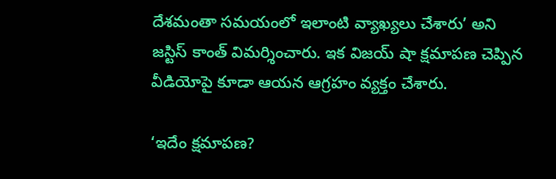దేశమంతా సమయంలో ఇలాంటి వ్యాఖ్యలు చేశారు’ అని జస్టిస్ కాంత్ విమర్శించారు. ఇక విజయ్ షా క్షమాపణ చెప్పిన వీడియోపై కూడా ఆయన ఆగ్రహం వ్యక్తం చేశారు.

‘ఇదేం క్షమాపణ?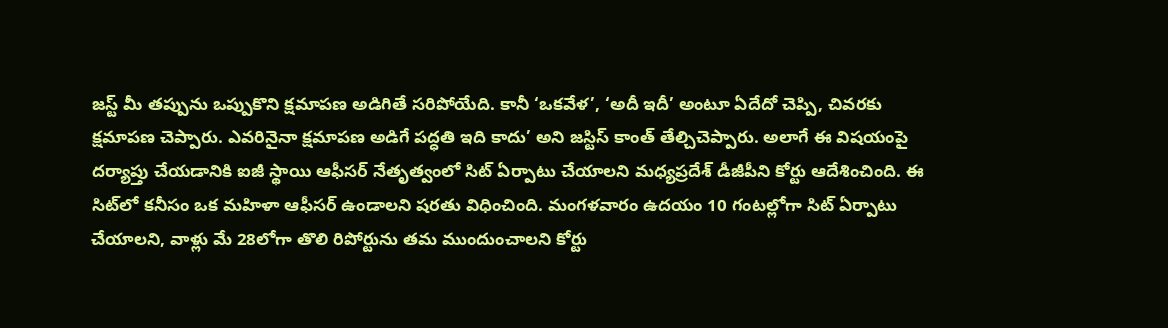జస్ట్ మీ తప్పును ఒప్పుకొని క్షమాపణ అడిగితే సరిపోయేది. కానీ ‘ఒకవేళ’, ‘అదీ ఇదీ’ అంటూ ఏదేదో చెప్పి, చివరకు క్షమాపణ చెప్పారు. ఎవరినైనా క్షమాపణ అడిగే పద్ధతి ఇది కాదు’ అని జస్టిస్ కాంత్ తేల్చిచెప్పారు. అలాగే ఈ విషయంపై దర్యాప్తు చేయడానికి ఐజీ స్థాయి ఆఫీసర్ నేతృత్వంలో సిట్ ఏర్పాటు చేయాలని మధ్యప్రదేశ్ డీజీపీని కోర్టు ఆదేశించింది. ఈ సిట్‌లో కనీసం ఒక మహిళా ఆఫీసర్ ఉండాలని షరతు విధించింది. మంగళవారం ఉదయం 10 గంటల్లోగా సిట్ ఏర్పాటు చేయాలని, వాళ్లు మే 28లోగా తొలి రిపోర్టును తమ ముందుంచాలని కోర్టు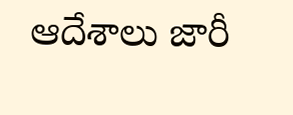ఆదేశాలు జారీ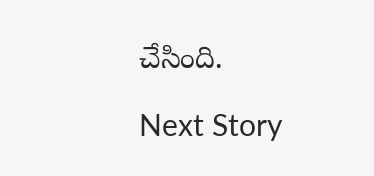చేసింది.

Next Story